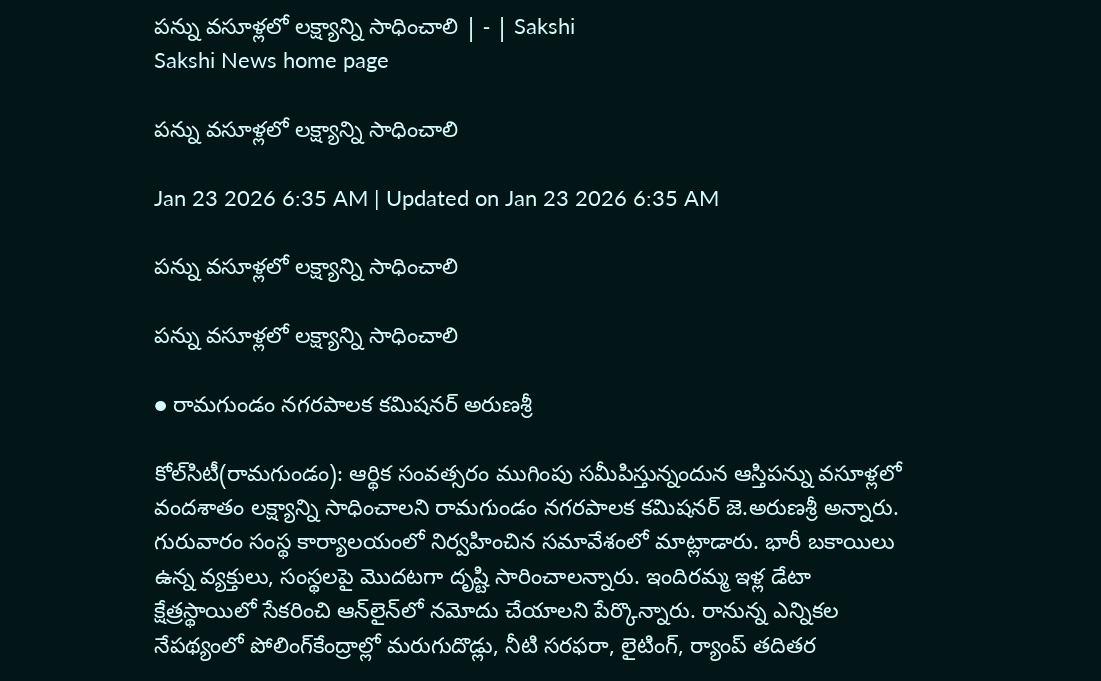పన్ను వసూళ్లలో లక్ష్యాన్ని సాధించాలి | - | Sakshi
Sakshi News home page

పన్ను వసూళ్లలో లక్ష్యాన్ని సాధించాలి

Jan 23 2026 6:35 AM | Updated on Jan 23 2026 6:35 AM

పన్ను వసూళ్లలో లక్ష్యాన్ని సాధించాలి

పన్ను వసూళ్లలో లక్ష్యాన్ని సాధించాలి

● రామగుండం నగరపాలక కమిషనర్‌ అరుణశ్రీ

కోల్‌సిటీ(రామగుండం): ఆర్థిక సంవత్సరం ముగింపు సమీపిస్తున్నందున ఆస్తిపన్ను వసూళ్లలో వందశాతం లక్ష్యాన్ని సాధించాలని రామగుండం నగరపాలక కమిషనర్‌ జె.అరుణశ్రీ అన్నారు. గురువారం సంస్థ కార్యాలయంలో నిర్వహించిన సమావేశంలో మాట్లాడారు. భారీ బకాయిలు ఉన్న వ్యక్తులు, సంస్థలపై మొదటగా దృష్టి సారించాలన్నారు. ఇందిరమ్మ ఇళ్ల డేటా క్షేత్రస్థాయిలో సేకరించి ఆన్‌లైన్‌లో నమోదు చేయాలని పేర్కొన్నారు. రానున్న ఎన్నికల నేపథ్యంలో పోలింగ్‌కేంద్రాల్లో మరుగుదొడ్లు, నీటి సరఫరా, లైటింగ్‌, ర్యాంప్‌ తదితర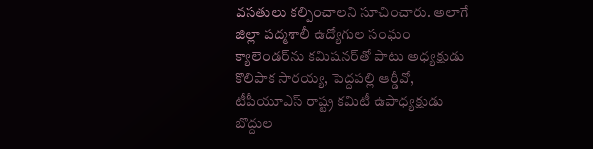వసతులు కల్పించాలని సూచించారు. అలాగే జిల్లా పద్మశాలీ ఉద్యోగుల సంఘం క్యాలెండర్‌ను కమిషనర్‌తో పాటు అధ్యక్షుడు కొలిపాక సారయ్య, పెద్దపల్లి ఆర్డీవో, టీపీయూఎస్‌ రాష్ట్ర కమిటీ ఉపాధ్యక్షుడు బొద్దుల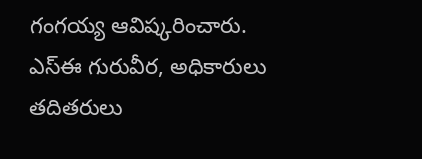గంగయ్య ఆవిష్కరించారు. ఎస్‌ఈ గురువీర, అధికారులు తదితరులు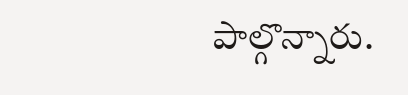పాల్గొన్నారు.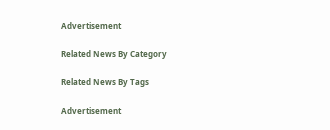Advertisement

Related News By Category

Related News By Tags

Advertisement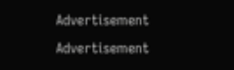Advertisement
Advertisement